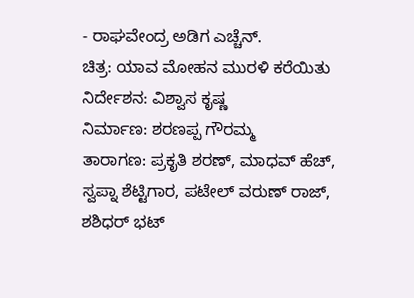- ರಾಘವೇಂದ್ರ ಅಡಿಗ ಎಚ್ಚೆನ್.
ಚಿತ್ರ: ಯಾವ ಮೋಹನ ಮುರಳಿ ಕರೆಯಿತು
ನಿರ್ದೇಶನ: ವಿಶ್ವಾಸ ಕೃಷ್ಣ
ನಿರ್ಮಾಣ: ಶರಣಪ್ಪ ಗೌರಮ್ಮ
ತಾರಾಗಣ: ಪ್ರಕೃತಿ ಶರಣ್, ಮಾಧವ್ ಹೆಚ್, ಸ್ವಪ್ನಾ ಶೆಟ್ಟಿಗಾರ, ಪಟೇಲ್ ವರುಣ್ ರಾಜ್, ಶಶಿಧರ್ ಭಟ್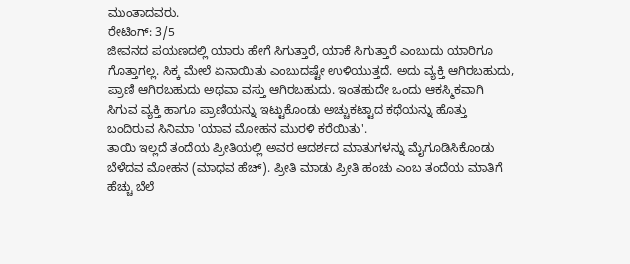ಮುಂತಾದವರು.
ರೇಟಿಂಗ್: 3/5
ಜೀವನದ ಪಯಣದಲ್ಲಿ ಯಾರು ಹೇಗೆ ಸಿಗುತ್ತಾರೆ, ಯಾಕೆ ಸಿಗುತ್ತಾರೆ ಎಂಬುದು ಯಾರಿಗೂ ಗೊತ್ತಾಗಲ್ಲ. ಸಿಕ್ಕ ಮೇಲೆ ಏನಾಯಿತು ಎಂಬುದಷ್ಟೇ ಉಳಿಯುತ್ತದೆ. ಅದು ವ್ಯಕ್ತಿ ಆಗಿರಬಹುದು, ಪ್ರಾಣಿ ಆಗಿರಬಹುದು ಅಥವಾ ವಸ್ತು ಆಗಿರಬಹುದು. ಇಂತಹುದೇ ಒಂದು ಆಕಸ್ಮಿಕವಾಗಿ ಸಿಗುವ ವ್ಯಕ್ತಿ ಹಾಗೂ ಪ್ರಾಣಿಯನ್ನು ಇಟ್ಟುಕೊಂಡು ಅಚ್ಚುಕಟ್ಟಾದ ಕಥೆಯನ್ನು ಹೊತ್ತು ಬಂದಿರುವ ಸಿನಿಮಾ 'ಯಾವ ಮೋಹನ ಮುರಳಿ ಕರೆಯಿತು'.
ತಾಯಿ ಇಲ್ಲದೆ ತಂದೆಯ ಪ್ರೀತಿಯಲ್ಲಿ ಅವರ ಆದರ್ಶದ ಮಾತುಗಳನ್ನು ಮೈಗೂಡಿಸಿಕೊಂಡು ಬೆಳೆದವ ಮೋಹನ (ಮಾಧವ ಹೆಚ್). ಪ್ರೀತಿ ಮಾಡು ಪ್ರೀತಿ ಹಂಚು ಎಂಬ ತಂದೆಯ ಮಾತಿಗೆ ಹೆಚ್ಚು ಬೆಲೆ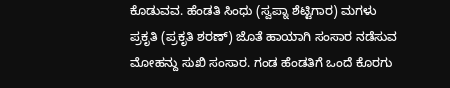ಕೊಡುವವ. ಹೆಂಡತಿ ಸಿಂಧು (ಸ್ವಪ್ನಾ ಶೆಟ್ಟಿಗಾರ) ಮಗಳು ಪ್ರಕೃತಿ (ಪ್ರಕೃತಿ ಶರಣ್) ಜೊತೆ ಹಾಯಾಗಿ ಸಂಸಾರ ನಡೆಸುವ ಮೋಹನ್ದು ಸುಖಿ ಸಂಸಾರ. ಗಂಡ ಹೆಂಡತಿಗೆ ಒಂದೆ ಕೊರಗು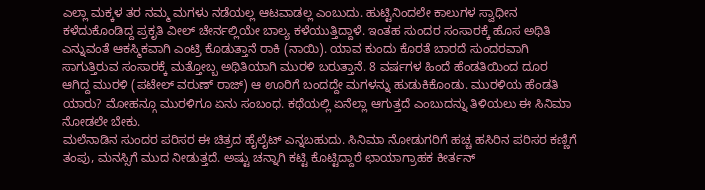ಎಲ್ಲಾ ಮಕ್ಕಳ ತರ ನಮ್ಮ ಮಗಳು ನಡೆಯಲ್ಲ ಆಟವಾಡಲ್ಲ ಎಂಬುದು. ಹುಟ್ಟಿನಿಂದಲೇ ಕಾಲುಗಳ ಸ್ವಾಧೀನ ಕಳೆದುಕೊಂಡಿದ್ದ ಪ್ರಕೃತಿ ವೀಲ್ ಚೇರ್ನಲ್ಲಿಯೇ ಬಾಲ್ಯ ಕಳೆಯುತ್ತಿದ್ದಾಳೆ. ಇಂತಹ ಸುಂದರ ಸಂಸಾರಕ್ಕೆ ಹೊಸ ಅಥಿತಿ ಎನ್ನುವಂತೆ ಆಕಸ್ಮಿಕವಾಗಿ ಎಂಟ್ರಿ ಕೊಡುತ್ತಾನೆ ರಾಕಿ (ನಾಯಿ). ಯಾವ ಕುಂದು ಕೊರತೆ ಬಾರದೆ ಸುಂದರವಾಗಿ ಸಾಗುತ್ತಿರುವ ಸಂಸಾರಕ್ಕೆ ಮತ್ತೋಬ್ಬ ಅಥಿತಿಯಾಗಿ ಮುರಳಿ ಬರುತ್ತಾನೆ. 8 ವರ್ಷಗಳ ಹಿಂದೆ ಹೆಂಡತಿಯಿಂದ ದೂರ ಆಗಿದ್ದ ಮುರಳಿ (ಪಟೇಲ್ ವರುಣ್ ರಾಜ್) ಆ ಊರಿಗೆ ಬಂದದ್ದೇ ಮಗಳನ್ನು ಹುಡುಕಿಕೊಂಡು. ಮುರಳಿಯ ಹೆಂಡತಿ ಯಾರು? ಮೋಹನ್ಗೂ ಮುರಳಿಗೂ ಏನು ಸಂಬಂಧ. ಕಥೆಯಲ್ಲಿ ಏನೆಲ್ಲಾ ಆಗುತ್ತದೆ ಎಂಬುದನ್ನು ತಿಳಿಯಲು ಈ ಸಿನಿಮಾ ನೋಡಲೇ ಬೇಕು.
ಮಲೆನಾಡಿನ ಸುಂದರ ಪರಿಸರ ಈ ಚಿತ್ರದ ಹೈಲೈಟ್ ಎನ್ನಬಹುದು. ಸಿನಿಮಾ ನೋಡುಗರಿಗೆ ಹಚ್ಚ ಹಸಿರಿನ ಪರಿಸರ ಕಣ್ಣಿಗೆ ತಂಪು, ಮನಸ್ಸಿಗೆ ಮುದ ನೀಡುತ್ತದೆ. ಅಷ್ಟು ಚನ್ನಾಗಿ ಕಟ್ಟಿ ಕೊಟ್ಟಿದ್ದಾರೆ ಛಾಯಾಗ್ರಾಹಕ ಕೀರ್ತನ್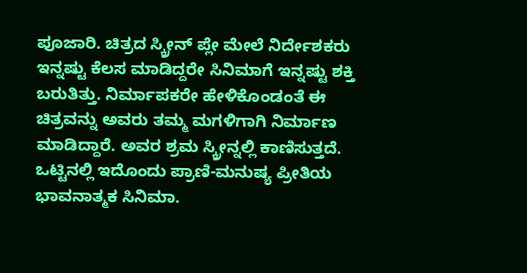ಪೂಜಾರಿ. ಚಿತ್ರದ ಸ್ಕ್ರೀನ್ ಪ್ಲೇ ಮೇಲೆ ನಿರ್ದೇಶಕರು ಇನ್ನಷ್ಟು ಕೆಲಸ ಮಾಡಿದ್ದರೇ ಸಿನಿಮಾಗೆ ಇನ್ನಷ್ಟು ಶಕ್ತಿ ಬರುತಿತ್ತು. ನಿರ್ಮಾಪಕರೇ ಹೇಳಿಕೊಂಡಂತೆ ಈ ಚಿತ್ರವನ್ನು ಅವರು ತಮ್ಮ ಮಗಳಿಗಾಗಿ ನಿರ್ಮಾಣ ಮಾಡಿದ್ದಾರೆ. ಅವರ ಶ್ರಮ ಸ್ಕ್ರೀನ್ನಲ್ಲಿ ಕಾಣಿಸುತ್ತದೆ. ಒಟ್ಟಿನಲ್ಲಿ ಇದೊಂದು ಪ್ರಾಣಿ-ಮನುಷ್ಯ ಪ್ರೀತಿಯ ಭಾವನಾತ್ಮಕ ಸಿನಿಮಾ.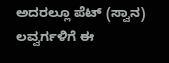ಅದರಲ್ಲೂ ಪೆಟ್ (ಸ್ವಾನ) ಲವ್ವರ್ಗಳಿಗೆ ಈ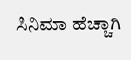ಸಿನಿಮಾ ಹೆಚ್ಚಾಗಿ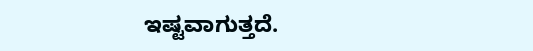ಇಷ್ಟವಾಗುತ್ತದೆ.